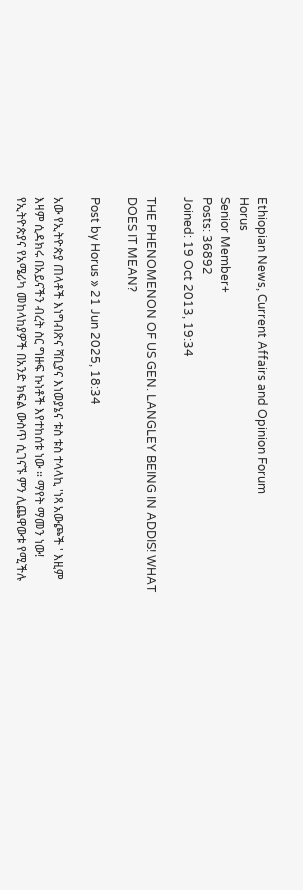Ethiopian News, Current Affairs and Opinion Forum
Horus
Senior Member+
Posts: 36892
Joined: 19 Oct 2013, 19:34

THE PHENOMENON OF US GEN. LANGLEY BEING IN ADDIS! WHAT DOES IT MEAN?

Post by Horus » 21 Jun 2025, 18:34

አው የኢትዮጵያ ጠላቶች እነግብጽና ሻቢያና እነወያኔና ቱስ ቱስ ተላላኪ 'ነጻ አውጮች ' እዚም እዛም ሲዳክሩ በአይናችን ብረት ስር ግዙፍ ኩነቶች እየተከሰቱ ነው ። ማየት ማመን ነው! የኢትዮጵያና የአሜሪካ መከላከያዎች በአንድ ክፍል ውስጥ ሲገናኙ ምን ሊጨዋውቱ የሚችሉ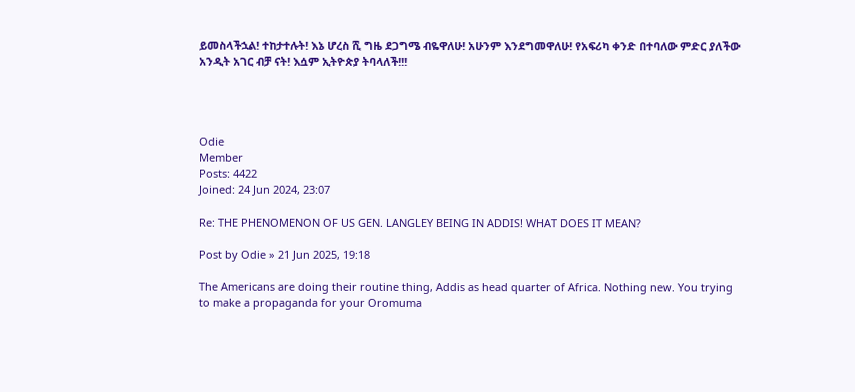ይመስላችኋል! ተከታተሉት! እኔ ሆረስ ሺ ግዜ ደጋግሜ ብዬዋለሁ! አሁንም እንደግመዋለሁ! የአፍሪካ ቀንድ በተባለው ምድር ያለችው አንዲት አገር ብቻ ናት! እሷም ኢትዮጵያ ትባላለች!!!




Odie
Member
Posts: 4422
Joined: 24 Jun 2024, 23:07

Re: THE PHENOMENON OF US GEN. LANGLEY BEING IN ADDIS! WHAT DOES IT MEAN?

Post by Odie » 21 Jun 2025, 19:18

The Americans are doing their routine thing, Addis as head quarter of Africa. Nothing new. You trying to make a propaganda for your Oromuma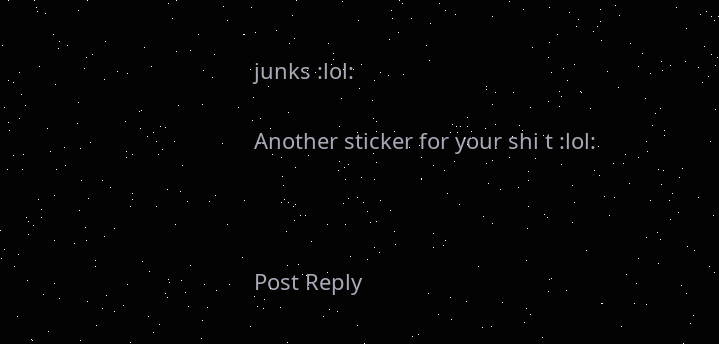junks :lol:

Another sticker for your shi t :lol:



Post Reply